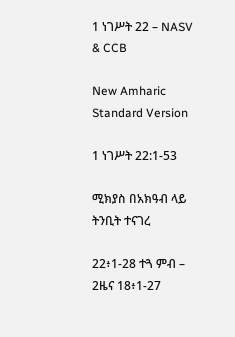1 ነገሥት 22 – NASV & CCB

New Amharic Standard Version

1 ነገሥት 22:1-53

ሚክያስ በአክዓብ ላይ ትንቢት ተናገረ

22፥1-28 ተጓ ምብ – 2ዜና 18፥1-27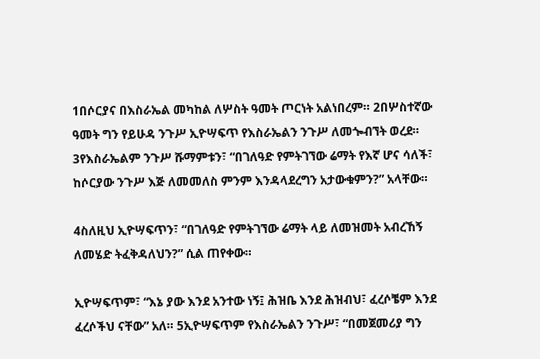1በሶርያና በእስራኤል መካከል ለሦስት ዓመት ጦርነት አልነበረም። 2በሦስተኛው ዓመት ግን የይሁዳ ንጉሥ ኢዮሣፍጥ የእስራኤልን ንጉሥ ለመጐብኘት ወረደ። 3የእስራኤልም ንጉሥ ሹማምቱን፣ “በገለዓድ የምትገኘው ሬማት የእኛ ሆና ሳለች፣ ከሶርያው ንጉሥ እጅ ለመመለስ ምንም እንዳላደረግን አታውቁምን?” አላቸው።

4ስለዚህ ኢዮሣፍጥን፣ “በገለዓድ የምትገኘው ሬማት ላይ ለመዝመት አብረኸኝ ለመሄድ ትፈቅዳለህን?” ሲል ጠየቀው።

ኢዮሣፍጥም፣ “እኔ ያው እንደ አንተው ነኝ፤ ሕዝቤ እንደ ሕዝብህ፣ ፈረሶቼም እንደ ፈረሶችህ ናቸው” አለ። 5ኢዮሣፍጥም የእስራኤልን ንጉሥ፣ “በመጀመሪያ ግን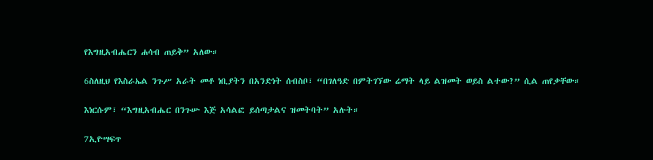የእግዚአብሔርን ሐሳብ ጠይቅ” አለው።

6ስለዚህ የእስራኤል ንጉሥ አራት መቶ ነቢያትን በአንድነት ሰብስቦ፣ “በገለዓድ በምትገኘው ሬማት ላይ ልዝመት ወይስ ልተው?” ሲል ጠየቃቸው።

እነርሱም፣ “እግዚአብሔር በንጉሡ እጅ አሳልፎ ይሰጣታልና ዝመትባት” አሉት።

7ኢዮሣፍጥ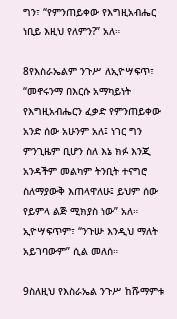ግን፣ “የምንጠይቀው የእግዚአብሔር ነቢይ እዚህ የለምን?” አለ።

8የእስራኤልም ንጉሥ ለኢዮሣፍጥ፣ “መኖሩንማ በእርሱ አማካይነት የእግዚአብሔርን ፈቃድ የምንጠይቀው አንድ ሰው አሁንም አለ፤ ነገር ግን ምንጊዜም ቢሆን ስለ እኔ ክፉ እንጂ አንዳችም መልካም ትንቢት ተናግሮ ስለማያውቅ እጠላዋለሁ፤ ይህም ሰው የይምላ ልጅ ሚክያስ ነው” አለ። ኢዮሣፍጥም፣ “ንጉሡ እንዲህ ማለት አይገባውም” ሲል መለሰ።

9ስለዚህ የእስራኤል ንጉሥ ከሹማምቱ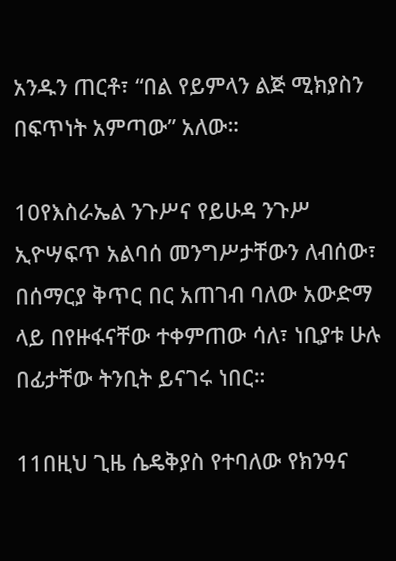አንዱን ጠርቶ፣ “በል የይምላን ልጅ ሚክያስን በፍጥነት አምጣው” አለው።

10የእስራኤል ንጉሥና የይሁዳ ንጉሥ ኢዮሣፍጥ አልባሰ መንግሥታቸውን ለብሰው፣ በሰማርያ ቅጥር በር አጠገብ ባለው አውድማ ላይ በየዙፋናቸው ተቀምጠው ሳለ፣ ነቢያቱ ሁሉ በፊታቸው ትንቢት ይናገሩ ነበር።

11በዚህ ጊዜ ሴዴቅያስ የተባለው የክንዓና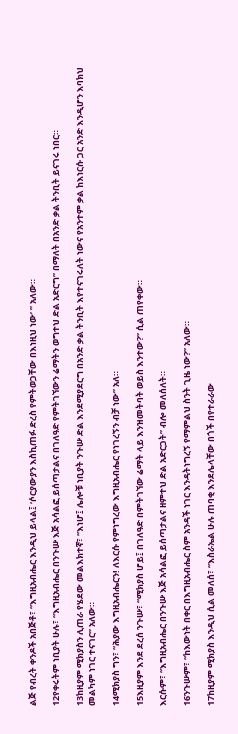ልጅ የብረት ቀንዶች አበጅቶ፣ “እግዚአብሔር እንዲህ ይላል፤ ‘ሶርያውያን እስኪጠፉ ድረስ የምትወጋቸው በእነዚህ ነው’ ” አለው።

12የቀሩትም ነቢያት ሁሉ፣ “እግዚአብሔር በንጉሡ እጅ አሳልፎ ይሰጣታልና በገለዓድ የምትገኘውን ሬማትን ወግተህ ድል አድርግ” በማለት በአንድ ቃል ትንቢት ይናገሩ ነበር።

13ከዚያም ሚክያስን ሊጠራ የሄደው መልእክተኛ፣ “እነሆ፤ ሌሎቹ ነቢያት ንጉሡ ድል እንደሚያደርግ በአንድ ቃል ትንቢት እየተናገሩለት ነውና የአንተም ቃል ከእነርሱ ጋር አንድ እንዲሆን እባክህ መልካም ነገር ተናገር” አለው።

14ሚክያስ ግን፣ “ሕያው እግዚአብሔርን! ለእርሱ የምነግረው እግዚአብሔር የነገረኝን ብቻ ነው” አለ።

15እዚያም እንደ ደረሰ ንጉሡ፣ “ሚክያስ ሆይ፤ በገለዓድ በምትገኘው ሬማት ላይ እንዝመትባት ወይስ እንተው?” ሲል ጠየቀው።

እርሱም፣ “እግዚአብሔር በንጉሡ እጅ አሳልፎ ይሰጣታልና ዘምተህ ድል አድርጋት” ብሎ መለሰለት።

16ንጉሡም፣ “ከእውነት በቀር በእግዚአብሔር ስም አንዳች ነገር እንዳትነግረኝ የማምልህ ስንት ጊዜ ነው?” አለው።

17ከዚያም ሚክያስ እንዲህ ሲል መለሰ፣ “እስራኤል ሁሉ ጠባቂ እንደሌላቸው በጎች በየተራራው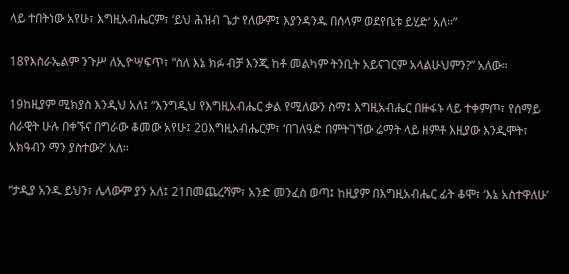ላይ ተበትነው አየሁ፣ እግዚአብሔርም፣ ‘ይህ ሕዝብ ጌታ የለውም፤ እያንዳንዱ በሰላም ወደየቤቱ ይሂድ’ አለ።”

18የእስራኤልም ንጉሥ ለኢዮሣፍጥ፣ “ስለ እኔ ክፉ ብቻ እንጂ ከቶ መልካም ትንቢት አይናገርም አላልሁህምን?” አለው።

19ከዚያም ሚክያስ እንዲህ አለ፤ “እንግዲህ የእግዚአብሔር ቃል የሚለውን ስማ፤ እግዚአብሔር በዙፋኑ ላይ ተቀምጦ፣ የሰማይ ሰራዊት ሁሉ በቀኙና በግራው ቆመው አየሁ፤ 20እግዚአብሔርም፣ ‘በገለዓድ በምትገኘው ሬማት ላይ ዘምቶ እዚያው እንዲሞት፣ አክዓብን ማን ያስተው?’ አለ።

“ታዲያ አንዱ ይህን፣ ሌላውም ያን አለ፤ 21በመጨረሻም፣ አንድ መንፈስ ወጣ፤ ከዚያም በእግዚአብሔር ፊት ቆሞ፣ ‘እኔ አስተዋለሁ’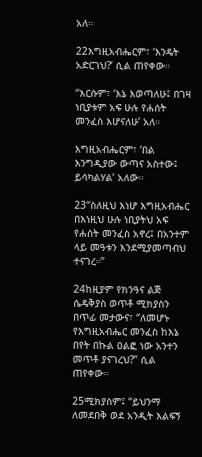አለ።

22እግዚአብሔርም፣ ‘እንዴት አድርገህ?’ ሲል ጠየቀው።

“እርሱም፣ ‘እኔ እወጣለሁ፤ በገዛ ነቢያቱም አፍ ሁሉ የሐሰት መንፈስ እሆናለሁ’ አለ።

እግዚአብሔርም፣ ‘በል እንግዲያው ውጣና አስተው፤ ይሳካልሃል’ አለው።

23“ስለዚህ እነሆ እግዚአብሔር በእነዚህ ሁሉ ነቢያትህ አፍ የሐሰት መንፈስ አኖረ፤ በአንተም ላይ መዓቱን እንደሚያመጣብህ ተናገረ።”

24ከዚያም የክንዓና ልጅ ሴዴቅያስ ወጥቶ ሚክያስን በጥፊ መታውና፣ “ለመሆኑ የእግዚአብሔር መንፈስ ከእኔ በየት በኩል ዐልፎ ነው አንተን መጥቶ ያናገረህ?” ሲል ጠየቀው።

25ሚክያስም፤ “ይህንማ ለመደበቅ ወደ አንዲት እልፍኝ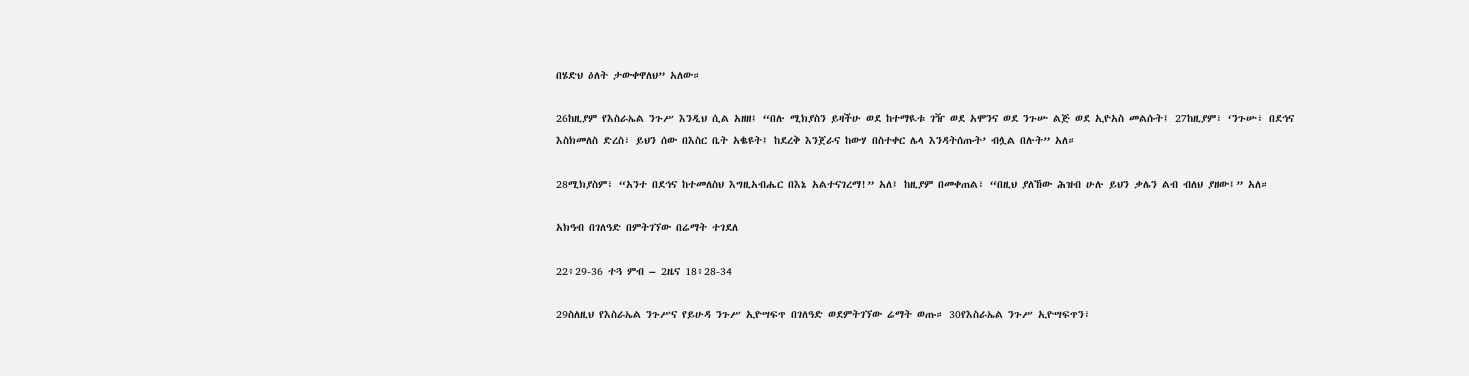በሄድህ ዕለት ታውቀዋለህ” አለው።

26ከዚያም የእስራኤል ንጉሥ እንዲህ ሲል አዘዘ፤ “በሉ ሚክያስን ይዛችሁ ወደ ከተማዪቱ ገዥ ወደ አሞንና ወደ ንጉሡ ልጅ ወደ ኢዮአስ መልሱት፤ 27ከዚያም፣ ‘ንጉሡ፣ በደኅና እስክመለስ ድረስ፣ ይህን ሰው በእስር ቤት አቈዩት፤ ከደረቅ እንጀራና ከውሃ በስተቀር ሌላ እንዳትሰጡት’ ብሏል በሉት” አለ።

28ሚክያስም፣ “አንተ በደኅና ከተመለስህ እግዚአብሔር በእኔ አልተናገረማ!” አለ፤ ከዚያም በመቀጠል፣ “በዚህ ያለኸው ሕዝብ ሁሉ ይህን ቃሌን ልብ ብለህ ያዘው፤” አለ።

አክዓብ በገለዓድ በምትገኘው በሬማት ተገደለ

22፥29-36 ተጓ ምብ – 2ዜና 18፥28-34

29ስለዚህ የእስራኤል ንጉሥና የይሁዳ ንጉሥ ኢዮሣፍጥ በገለዓድ ወደምትገኘው ሬማት ወጡ። 30የእስራኤል ንጉሥ ኢዮሣፍጥን፣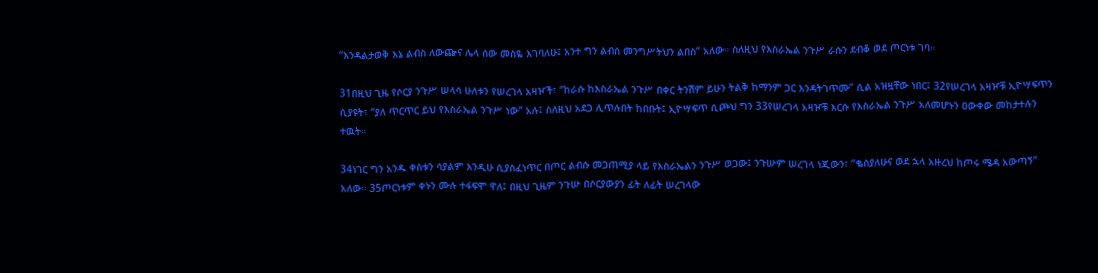“እንዳልታወቅ እኔ ልብስ ለውጬና ሌላ ሰው መስዬ እገባለሁ፤ አንተ ግን ልብሰ መንግሥትህን ልበስ” አለው። ስለዚህ የእስራኤል ንጉሥ ራሱን ደብቆ ወደ ጦርነቱ ገባ።

31በዚህ ጊዜ የሶርያ ንጉሥ ሠላሳ ሁለቱን የሠረገላ አዛዦች፣ “ከራሱ ከእስራኤል ንጉሥ በቀር ትንሽም ይሁን ትልቅ ከማንም ጋር እንዳትገጥሙ” ሲል አዝዟቸው ነበር፤ 32የሠረገላ አዛዦቹ ኢዮሣፍጥን ሲያዩት፣ “ያለ ጥርጥር ይህ የእስራኤል ንጉሥ ነው” አሉ፤ ስለዚህ አደጋ ሊጥሉበት ከበቡት፤ ኢዮሣፍጥ ሲጮህ ግን 33የሠረገላ አዛዦቹ እርሱ የእስራኤል ንጉሥ አለመሆኑን ዐውቀው መከታተሉን ተዉት።

34ነገር ግን አንዱ ቀስቱን ሳያልም እንዲሁ ሲያስፈነጥር በጦር ልብሱ መጋጠሚያ ላይ የእስራኤልን ንጉሥ ወጋው፤ ንጉሡም ሠረገላ ነጂውን፣ “ቈስያለሁና ወደ ኋላ አዙረህ ከጦሩ ሜዳ አውጣኝ” አለው። 35ጦርነቱም ቀኑን ሙሉ ተፋፍሞ ዋለ፤ በዚህ ጊዜም ንጉሡ በሶርያውያን ፊት ለፊት ሠረገላው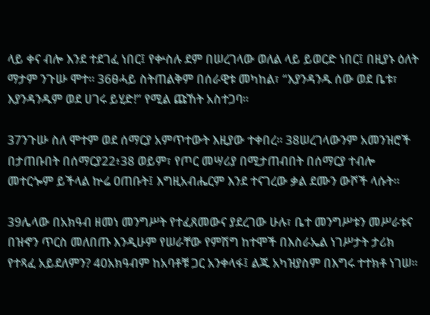ላይ ቀና ብሎ እንደ ተደገፈ ነበር፤ የቍስሉ ደም በሠረገላው ወለል ላይ ይወርድ ነበር፤ በዚያኑ ዕለት ማታም ንጉሡ ሞተ። 36ፀሓይ ስትጠልቅም በሰራዊቱ መካከል፣ “እያንዳንዱ ሰው ወደ ቤቱ፣ እያንዳንዱም ወደ ሀገሩ ይሂድ!” የሚል ጩኸት አስተጋባ።

37ንጉሡ ስለ ሞተም ወደ ሰማርያ አምጥተውት እዚያው ተቀበረ። 38ሠረገላውንም አመንዝሮች በታጠቡበት በሰማርያ22፥38 ወይም፣ የጦር መሣሪያ በሚታጠብበት በሰማርያ ተብሎ መተርጐም ይችላል ኵሬ ዐጠቡት፤ እግዚአብሔርም እንደ ተናገረው ቃል ደሙን ውሾች ላሱት።

39ሌላው በአክዓብ ዘመነ መንግሥት የተፈጸመውና ያደረገው ሁሉ፣ ቤተ መንግሥቱን መሥራቱና በዝኆን ጥርስ መለበጡ እንዲሁም የሠራቸው የምሽግ ከተሞች በእስራኤል ነገሥታት ታሪክ የተጻፈ አይደለምን? 40አክዓብም ከአባቶቹ ጋር አንቀላፋ፤ ልጁ አካዝያስም በእግሩ ተተክቶ ነገሠ።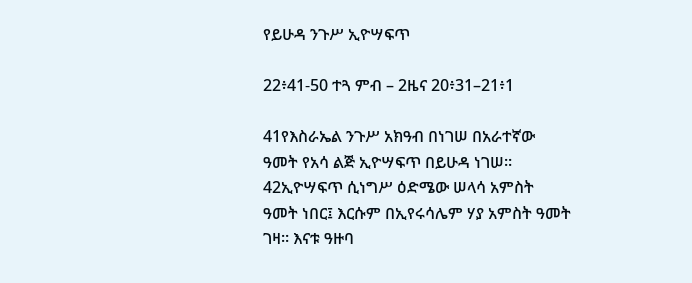የይሁዳ ንጉሥ ኢዮሣፍጥ

22፥41-50 ተጓ ምብ – 2ዜና 20፥31–21፥1

41የእስራኤል ንጉሥ አክዓብ በነገሠ በአራተኛው ዓመት የአሳ ልጅ ኢዮሣፍጥ በይሁዳ ነገሠ። 42ኢዮሣፍጥ ሲነግሥ ዕድሜው ሠላሳ አምስት ዓመት ነበር፤ እርሱም በኢየሩሳሌም ሃያ አምስት ዓመት ገዛ። እናቱ ዓዙባ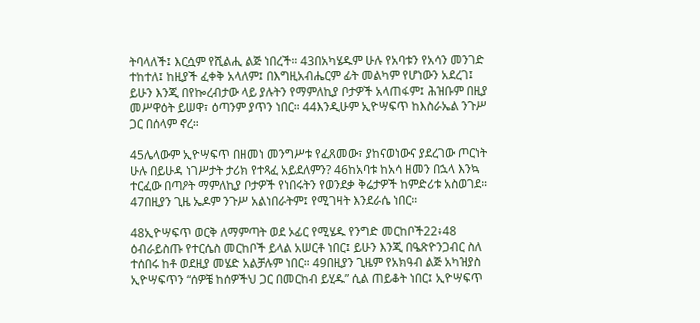ትባላለች፤ እርሷም የሺልሒ ልጅ ነበረች። 43በአካሄዱም ሁሉ የአባቱን የአሳን መንገድ ተከተለ፤ ከዚያች ፈቀቅ አላለም፤ በእግዚአብሔርም ፊት መልካም የሆነውን አደረገ፤ ይሁን እንጂ በየኰረብታው ላይ ያሉትን የማምለኪያ ቦታዎች አላጠፋም፤ ሕዝቡም በዚያ መሥዋዕት ይሠዋ፣ ዕጣንም ያጥን ነበር። 44እንዲሁም ኢዮሣፍጥ ከእስራኤል ንጉሥ ጋር በሰላም ኖረ።

45ሌላውም ኢዮሣፍጥ በዘመነ መንግሥቱ የፈጸመው፣ ያከናወነውና ያደረገው ጦርነት ሁሉ በይሁዳ ነገሥታት ታሪክ የተጻፈ አይደለምን? 46ከአባቱ ከአሳ ዘመን በኋላ እንኳ ተርፈው በጣዖት ማምለኪያ ቦታዎች የነበሩትን የወንደቃ ቅሬታዎች ከምድሪቱ አስወገደ። 47በዚያን ጊዜ ኤዶም ንጉሥ አልነበራትም፤ የሚገዛት እንደራሴ ነበር።

48ኢዮሣፍጥ ወርቅ ለማምጣት ወደ ኦፊር የሚሄዱ የንግድ መርከቦች22፥48 ዕብራይስጡ የተርሴስ መርከቦች ይላል አሠርቶ ነበር፤ ይሁን እንጂ በዔጽዮንጋብር ስለ ተሰበሩ ከቶ ወደዚያ መሄድ አልቻሉም ነበር። 49በዚያን ጊዜም የአክዓብ ልጅ አካዝያስ ኢዮሣፍጥን “ሰዎቼ ከሰዎችህ ጋር በመርከብ ይሂዱ” ሲል ጠይቆት ነበር፤ ኢዮሣፍጥ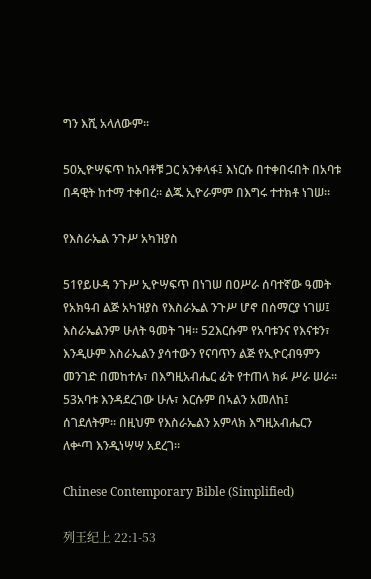ግን እሺ አላለውም።

50ኢዮሣፍጥ ከአባቶቹ ጋር አንቀላፋ፤ እነርሱ በተቀበሩበት በአባቱ በዳዊት ከተማ ተቀበረ። ልጁ ኢዮራምም በእግሩ ተተክቶ ነገሠ።

የእስራኤል ንጉሥ አካዝያስ

51የይሁዳ ንጉሥ ኢዮሣፍጥ በነገሠ በዐሥራ ሰባተኛው ዓመት የአክዓብ ልጅ አካዝያስ የእስራኤል ንጉሥ ሆኖ በሰማርያ ነገሠ፤ እስራኤልንም ሁለት ዓመት ገዛ። 52እርሱም የአባቱንና የእናቱን፣ እንዲሁም እስራኤልን ያሳተውን የናባጥን ልጅ የኢዮርብዓምን መንገድ በመከተሉ፣ በእግዚአብሔር ፊት የተጠላ ክፉ ሥራ ሠራ። 53አባቱ እንዳደረገው ሁሉ፣ እርሱም በኣልን አመለከ፤ ሰገደለትም። በዚህም የእስራኤልን አምላክ እግዚአብሔርን ለቍጣ እንዲነሣሣ አደረገ።

Chinese Contemporary Bible (Simplified)

列王纪上 22:1-53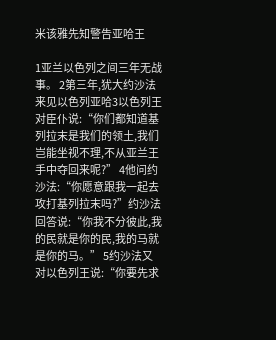米该雅先知警告亚哈王

1亚兰以色列之间三年无战事。 2第三年,犹大约沙法来见以色列亚哈3以色列王对臣仆说:“你们都知道基列拉末是我们的领土,我们岂能坐视不理,不从亚兰王手中夺回来呢?” 4他问约沙法:“你愿意跟我一起去攻打基列拉末吗?”约沙法回答说:“你我不分彼此,我的民就是你的民,我的马就是你的马。” 5约沙法又对以色列王说:“你要先求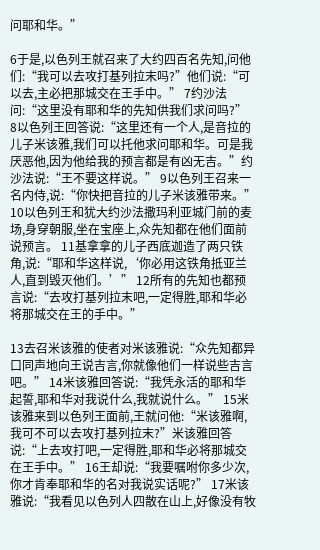问耶和华。”

6于是,以色列王就召来了大约四百名先知,问他们:“我可以去攻打基列拉末吗?”他们说:“可以去,主必把那城交在王手中。” 7约沙法问:“这里没有耶和华的先知供我们求问吗?” 8以色列王回答说:“这里还有一个人,是音拉的儿子米该雅,我们可以托他求问耶和华。可是我厌恶他,因为他给我的预言都是有凶无吉。”约沙法说:“王不要这样说。” 9以色列王召来一名内侍,说:“你快把音拉的儿子米该雅带来。” 10以色列王和犹大约沙法撒玛利亚城门前的麦场,身穿朝服,坐在宝座上,众先知都在他们面前说预言。 11基拿拿的儿子西底迦造了两只铁角,说:“耶和华这样说,‘你必用这铁角抵亚兰人,直到毁灭他们。’” 12所有的先知也都预言说:“去攻打基列拉末吧,一定得胜,耶和华必将那城交在王的手中。”

13去召米该雅的使者对米该雅说:“众先知都异口同声地向王说吉言,你就像他们一样说些吉言吧。” 14米该雅回答说:“我凭永活的耶和华起誓,耶和华对我说什么,我就说什么。” 15米该雅来到以色列王面前,王就问他:“米该雅啊,我可不可以去攻打基列拉末?”米该雅回答说:“上去攻打吧,一定得胜,耶和华必将那城交在王手中。” 16王却说:“我要嘱咐你多少次,你才肯奉耶和华的名对我说实话呢?” 17米该雅说:“我看见以色列人四散在山上,好像没有牧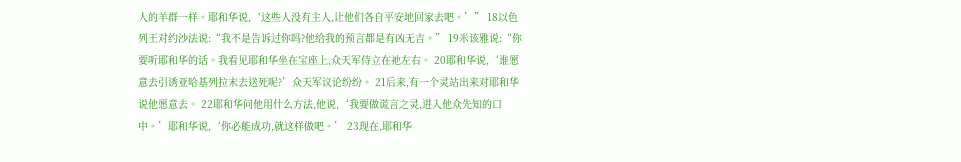人的羊群一样。耶和华说,‘这些人没有主人,让他们各自平安地回家去吧。’” 18以色列王对约沙法说:“我不是告诉过你吗?他给我的预言都是有凶无吉。” 19米该雅说:“你要听耶和华的话。我看见耶和华坐在宝座上,众天军侍立在祂左右。 20耶和华说,‘谁愿意去引诱亚哈基列拉末去送死呢?’众天军议论纷纷。 21后来,有一个灵站出来对耶和华说他愿意去。 22耶和华问他用什么方法,他说,‘我要做谎言之灵,进入他众先知的口中。’耶和华说,‘你必能成功,就这样做吧。’ 23现在,耶和华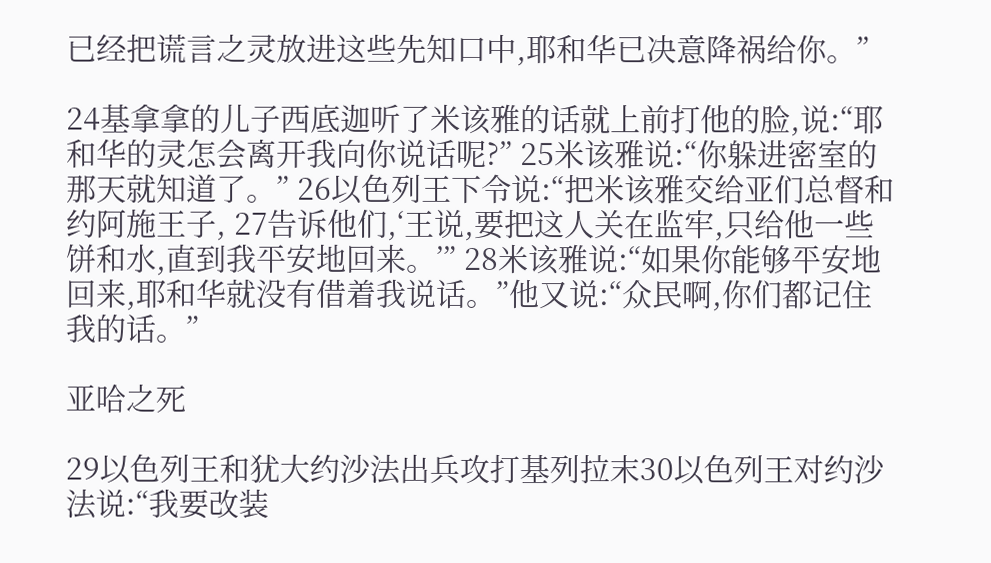已经把谎言之灵放进这些先知口中,耶和华已决意降祸给你。”

24基拿拿的儿子西底迦听了米该雅的话就上前打他的脸,说:“耶和华的灵怎会离开我向你说话呢?” 25米该雅说:“你躲进密室的那天就知道了。” 26以色列王下令说:“把米该雅交给亚们总督和约阿施王子, 27告诉他们,‘王说,要把这人关在监牢,只给他一些饼和水,直到我平安地回来。’” 28米该雅说:“如果你能够平安地回来,耶和华就没有借着我说话。”他又说:“众民啊,你们都记住我的话。”

亚哈之死

29以色列王和犹大约沙法出兵攻打基列拉末30以色列王对约沙法说:“我要改装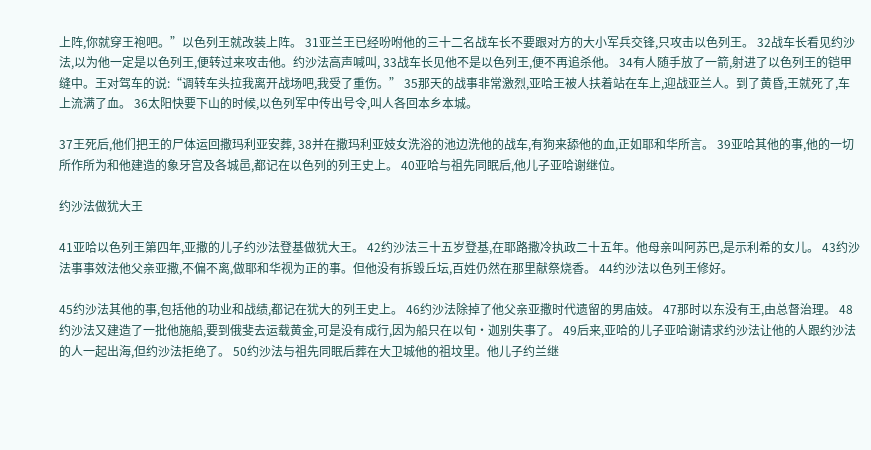上阵,你就穿王袍吧。”以色列王就改装上阵。 31亚兰王已经吩咐他的三十二名战车长不要跟对方的大小军兵交锋,只攻击以色列王。 32战车长看见约沙法,以为他一定是以色列王,便转过来攻击他。约沙法高声喊叫, 33战车长见他不是以色列王,便不再追杀他。 34有人随手放了一箭,射进了以色列王的铠甲缝中。王对驾车的说:“调转车头拉我离开战场吧,我受了重伤。” 35那天的战事非常激烈,亚哈王被人扶着站在车上,迎战亚兰人。到了黄昏,王就死了,车上流满了血。 36太阳快要下山的时候,以色列军中传出号令,叫人各回本乡本城。

37王死后,他们把王的尸体运回撒玛利亚安葬, 38并在撒玛利亚妓女洗浴的池边洗他的战车,有狗来舔他的血,正如耶和华所言。 39亚哈其他的事,他的一切所作所为和他建造的象牙宫及各城邑,都记在以色列的列王史上。 40亚哈与祖先同眠后,他儿子亚哈谢继位。

约沙法做犹大王

41亚哈以色列王第四年,亚撒的儿子约沙法登基做犹大王。 42约沙法三十五岁登基,在耶路撒冷执政二十五年。他母亲叫阿苏巴,是示利希的女儿。 43约沙法事事效法他父亲亚撒,不偏不离,做耶和华视为正的事。但他没有拆毁丘坛,百姓仍然在那里献祭烧香。 44约沙法以色列王修好。

45约沙法其他的事,包括他的功业和战绩,都记在犹大的列王史上。 46约沙法除掉了他父亲亚撒时代遗留的男庙妓。 47那时以东没有王,由总督治理。 48约沙法又建造了一批他施船,要到俄斐去运载黄金,可是没有成行,因为船只在以旬·迦别失事了。 49后来,亚哈的儿子亚哈谢请求约沙法让他的人跟约沙法的人一起出海,但约沙法拒绝了。 50约沙法与祖先同眠后葬在大卫城他的祖坟里。他儿子约兰继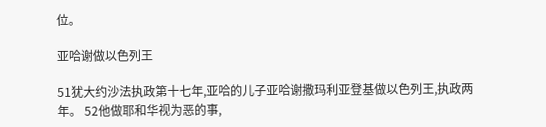位。

亚哈谢做以色列王

51犹大约沙法执政第十七年,亚哈的儿子亚哈谢撒玛利亚登基做以色列王,执政两年。 52他做耶和华视为恶的事,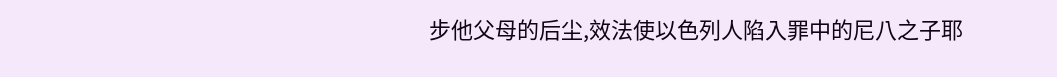步他父母的后尘,效法使以色列人陷入罪中的尼八之子耶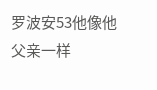罗波安53他像他父亲一样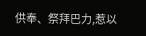供奉、祭拜巴力,惹以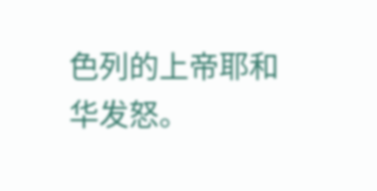色列的上帝耶和华发怒。